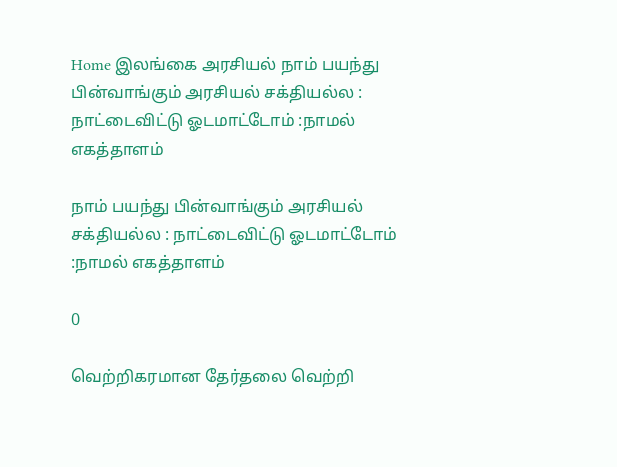Home இலங்கை அரசியல் நாம் பயந்து பின்வாங்கும் அரசியல் சக்தியல்ல : நாட்டைவிட்டு ஓடமாட்டோம் :நாமல் எகத்தாளம்

நாம் பயந்து பின்வாங்கும் அரசியல் சக்தியல்ல : நாட்டைவிட்டு ஓடமாட்டோம் :நாமல் எகத்தாளம்

0

வெற்றிகரமான தேர்தலை வெற்றி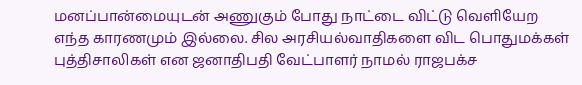மனப்பான்மையுடன் அணுகும் போது நாட்டை விட்டு வெளியேற எந்த காரணமும் இல்லை. சில அரசியல்வாதிகளை விட பொதுமக்கள் புத்திசாலிகள் என ஜனாதிபதி வேட்பாளர் நாமல் ராஜபக்ச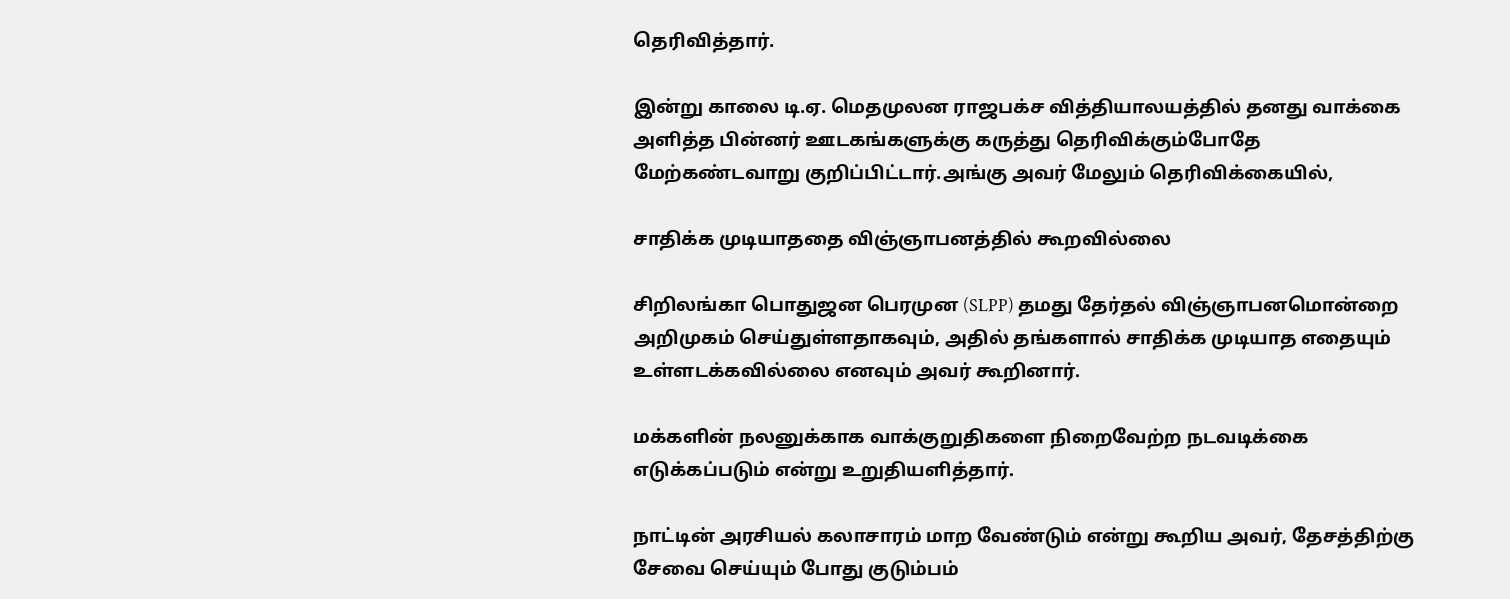தெரிவித்தார்.

இன்று காலை டி.ஏ. மெதமுலன ராஜபக்ச வித்தியாலயத்தில் தனது வாக்கை அளித்த பின்னர் ஊடகங்களுக்கு கருத்து தெரிவிக்கும்போதே மேற்கண்டவாறு குறிப்பிட்டார்.அங்கு அவர் மேலும் தெரிவிக்கையில்,

சாதிக்க முடியாததை விஞ்ஞாபனத்தில் கூறவில்லை

சிறிலங்கா பொதுஜன பெரமுன (SLPP) தமது தேர்தல் விஞ்ஞாபனமொன்றை அறிமுகம் செய்துள்ளதாகவும், அதில் தங்களால் சாதிக்க முடியாத எதையும் உள்ளடக்கவில்லை எனவும் அவர் கூறினார்.

மக்களின் நலனுக்காக வாக்குறுதிகளை நிறைவேற்ற நடவடிக்கை எடுக்கப்படும் என்று உறுதியளித்தார்.

நாட்டின் அரசியல் கலாசாரம் மாற வேண்டும் என்று கூறிய அவர், தேசத்திற்கு சேவை செய்யும் போது குடும்பம்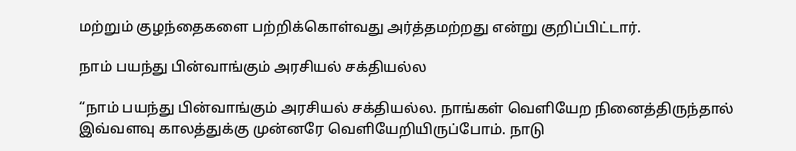மற்றும் குழந்தைகளை பற்றிக்கொள்வது அர்த்தமற்றது என்று குறிப்பிட்டார்.

நாம் பயந்து பின்வாங்கும் அரசியல் சக்தியல்ல

“நாம் பயந்து பின்வாங்கும் அரசியல் சக்தியல்ல. நாங்கள் வெளியேற நினைத்திருந்தால் இவ்வளவு காலத்துக்கு முன்னரே வெளியேறியிருப்போம். நாடு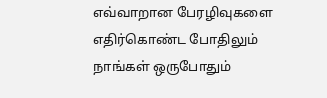எவ்வாறான பேரழிவுகளை எதிர்கொண்ட போதிலும் நாங்கள் ஒருபோதும்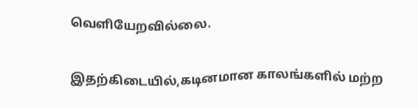வெளியேறவில்லை.

இதற்கிடையில்,கடினமான காலங்களில் மற்ற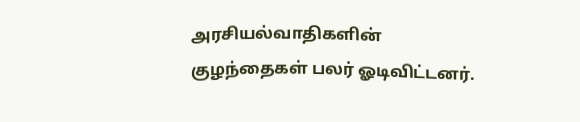அரசியல்வாதிகளின் குழந்தைகள் பலர் ஓடிவிட்டனர்.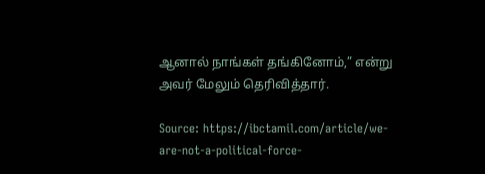ஆனால் நாங்கள் தங்கினோம்,” என்று அவர் மேலும் தெரிவித்தார்.

Source: https://ibctamil.com/article/we-are-not-a-political-force-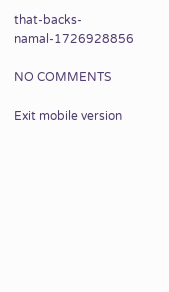that-backs-namal-1726928856

NO COMMENTS

Exit mobile version